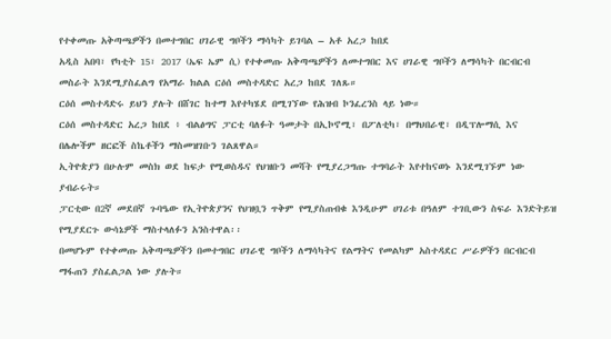የተቀመጡ አቅጣጫዎችን በመተግበር ሀገራዊ ግቦችን ማሳካት ይገባል – አቶ አረጋ ከበደ
አዲስ አበባ፣ የካቲት 15፣ 2017 (ኤፍ ኤም ሲ) የተቀመጡ አቅጣጫዎችን ለመተግበር እና ሀገራዊ ግቦችን ለማሳካት በርብርብ መስራት እንደሚያስፈልግ የአማራ ክልል ርዕሰ መስተዳድር አረጋ ከበደ ገለጹ።
ርዕሰ መስተዳድሩ ይህን ያሉት በሸገር ከተማ እየተካሄደ በሚገኘው የሕዝብ ኮንፈረንስ ላይ ነው።
ርዕሰ መስተዳድር አረጋ ከበደ ፥ ብልፅግና ፓርቲ ባለፉት ዓመታት በኢኮኖሚ፣ በፖለቲካ፣ በማህበራዊ፣ በዲፕሎማሲ እና በሌሎችም ዘርፎች ስኬቶችን ማስመዝገቡን ገልጸዋል።
ኢትዮጵያን በሁሉም መስክ ወደ ከፍታ የሚወስዱና የህዝቡን መሻት የሚያረጋግጡ ተግባራት እየተከናወኑ እንደሚገኙም ነው ያብራሩት።
ፓርቲው በ2ኛ መደበኛ ጉባዔው የኢትዮጵያንና የህዝቧን ጥቅም የሚያስጠብቁ እንዲሁም ሀገሪቱ በዓለም ተገቢውን ስፍራ እንድትይዝ የሚያደርጉ ውሳኔዎች ማስተላለፉን አንስተዋል፡፡
በመሆኑም የተቀመጡ አቅጣጫዎችን በመተግበር ሀገራዊ ግቦችን ለማሳካትና የልማትና የመልካም አስተዳደር ሥራዎችን በርብርብ ማፋጠን ያስፈልጋል ነው ያሉት።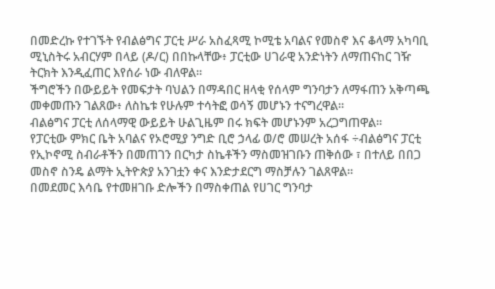በመድረኩ የተገኙት የብልፅግና ፓርቲ ሥራ አስፈጻሚ ኮሚቴ አባልና የመስኖ እና ቆላማ አካባቢ ሚኒስትሩ አብርሃም በላይ (ዶ/ር) በበኩላቸው፥ ፓርቲው ሀገራዊ አንድነትን ለማጠናከር ገዥ ትርክት እንዲፈጠር እየሰራ ነው ብለዋል።
ችግሮችን በውይይት የመፍታት ባህልን በማዳበር ዘላቂ የሰላም ግንባታን ለማፋጠን አቅጣጫ መቀመጡን ገልጸው፥ ለስኬቱ የሁሉም ተሳትፎ ወሳኝ መሆኑን ተናግረዋል።
ብልፅግና ፓርቲ ለሰላማዊ ውይይት ሁልጊዜም በሩ ክፍት መሆኑንም አረጋግጠዋል።
የፓርቲው ምክር ቤት አባልና የኦሮሚያ ንግድ ቢሮ ኃላፊ ወ/ሮ መሠረት አሰፋ ÷ብልፅግና ፓርቲ የኢኮኖሚ ስብራቶችን በመጠገን በርካታ ስኬቶችን ማስመዝገቡን ጠቅሰው ፣ በተለይ በበጋ መስኖ ስንዴ ልማት ኢትዮጵያ አንገቷን ቀና እንድታደርግ ማስቻሉን ገልጸዋል።
በመደመር እሳቤ የተመዘገቡ ድሎችን በማስቀጠል የሀገር ግንባታ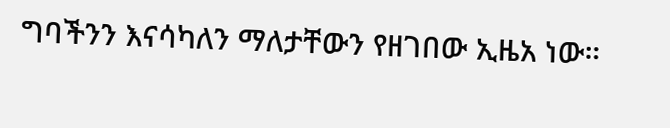ግባችንን እናሳካለን ማለታቸውን የዘገበው ኢዜአ ነው።